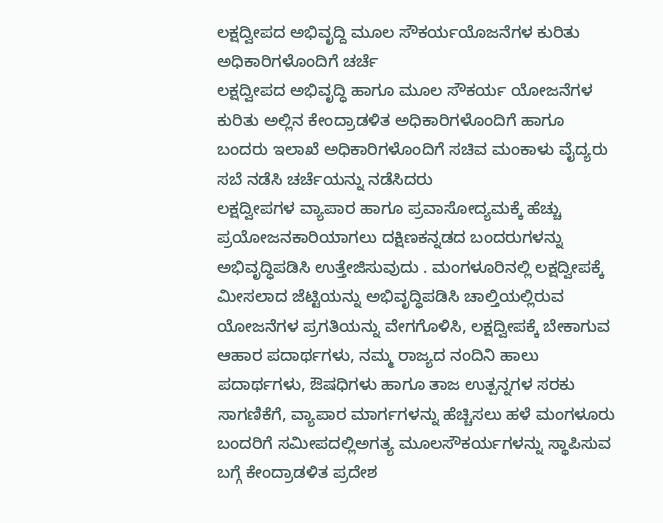ಲಕ್ಷದ್ವೀಪದ ಅಭಿವೃದ್ದಿ ಮೂಲ ಸೌಕರ್ಯಯೊಜನೆಗಳ ಕುರಿತು ಅಧಿಕಾರಿಗಳೊಂದಿಗೆ ಚರ್ಚೆ
ಲಕ್ಷದ್ವೀಪದ ಅಭಿವೃದ್ಧಿ ಹಾಗೂ ಮೂಲ ಸೌಕರ್ಯ ಯೋಜನೆಗಳ ಕುರಿತು ಅಲ್ಲಿನ ಕೇಂದ್ರಾಡಳಿತ ಅಧಿಕಾರಿಗಳೊಂದಿಗೆ ಹಾಗೂ ಬಂದರು ಇಲಾಖೆ ಅಧಿಕಾರಿಗಳೊಂದಿಗೆ ಸಚಿವ ಮಂಕಾಳು ವೈದ್ಯರು ಸಬೆ ನಡೆಸಿ ಚರ್ಚೆಯನ್ನು ನಡೆಸಿದರು
ಲಕ್ಷದ್ವೀಪಗಳ ವ್ಯಾಪಾರ ಹಾಗೂ ಪ್ರವಾಸೋದ್ಯಮಕ್ಕೆ ಹೆಚ್ಚು ಪ್ರಯೋಜನಕಾರಿಯಾಗಲು ದಕ್ಷಿಣಕನ್ನಡದ ಬಂದರುಗಳನ್ನು ಅಭಿವೃದ್ಧಿಪಡಿಸಿ ಉತ್ತೇಜಿಸುವುದು . ಮಂಗಳೂರಿನಲ್ಲಿ ಲಕ್ಷದ್ವೀಪಕ್ಕೆ ಮೀಸಲಾದ ಜೆಟ್ಟಿಯನ್ನು ಅಭಿವೃದ್ಧಿಪಡಿಸಿ ಚಾಲ್ತಿಯಲ್ಲಿರುವ ಯೋಜನೆಗಳ ಪ್ರಗತಿಯನ್ನು ವೇಗಗೊಳಿಸಿ, ಲಕ್ಷದ್ವೀಪಕ್ಕೆ ಬೇಕಾಗುವ ಆಹಾರ ಪದಾರ್ಥಗಳು, ನಮ್ಮ ರಾಜ್ಯದ ನಂದಿನಿ ಹಾಲು ಪದಾರ್ಥಗಳು, ಔಷಧಿಗಳು ಹಾಗೂ ತಾಜ ಉತ್ಪನ್ನಗಳ ಸರಕು ಸಾಗಣಿಕೆಗೆ, ವ್ಯಾಪಾರ ಮಾರ್ಗಗಳನ್ನು ಹೆಚ್ಚಿಸಲು ಹಳೆ ಮಂಗಳೂರು ಬಂದರಿಗೆ ಸಮೀಪದಲ್ಲಿಅಗತ್ಯ ಮೂಲಸೌಕರ್ಯಗಳನ್ನು ಸ್ಥಾಪಿಸುವ ಬಗ್ಗೆ ಕೇಂದ್ರಾಡಳಿತ ಪ್ರದೇಶ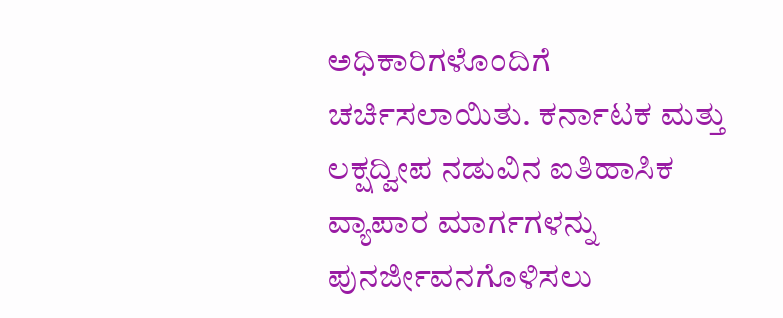ಅಧಿಕಾರಿಗಳೊಂದಿಗೆ ಚರ್ಚಿಸಲಾಯಿತು. ಕರ್ನಾಟಕ ಮತ್ತು ಲಕ್ಷದ್ವೀಪ ನಡುವಿನ ಐತಿಹಾಸಿಕ ವ್ಯಾಪಾರ ಮಾರ್ಗಗಳನ್ನು ಪುನರ್ಜೀವನಗೊಳಿಸಲು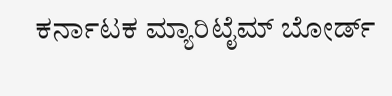ಕರ್ನಾಟಕ ಮ್ಯಾರಿಟೈಮ್ ಬೋರ್ಡ್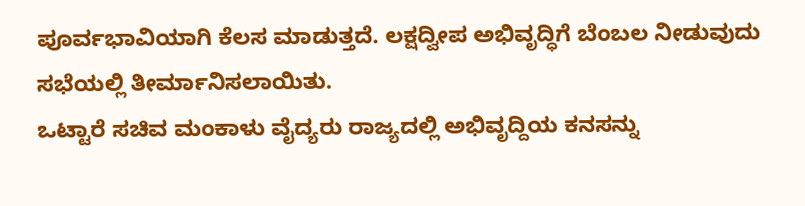ಪೂರ್ವಭಾವಿಯಾಗಿ ಕೆಲಸ ಮಾಡುತ್ತದೆ. ಲಕ್ಷದ್ವೀಪ ಅಭಿವೃದ್ಧಿಗೆ ಬೆಂಬಲ ನೀಡುವುದು ಸಭೆಯಲ್ಲಿ ತೀರ್ಮಾನಿಸಲಾಯಿತು.
ಒಟ್ಟಾರೆ ಸಚಿವ ಮಂಕಾಳು ವೈದ್ಯರು ರಾಜ್ಯದಲ್ಲಿ ಅಭಿವೃದ್ದಿಯ ಕನಸನ್ನು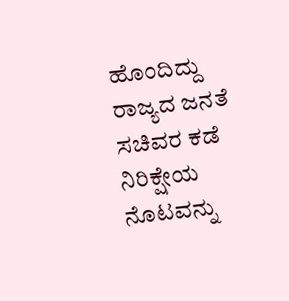ಹೊಂದಿದ್ದು ರಾಜ್ಯದ ಜನತೆ ಸಚಿವರ ಕಡೆ ನಿರಿಕ್ಷೇಯ ನೊಟವನ್ನು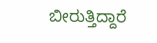ಬೀರುತ್ತಿದ್ದಾರೆ